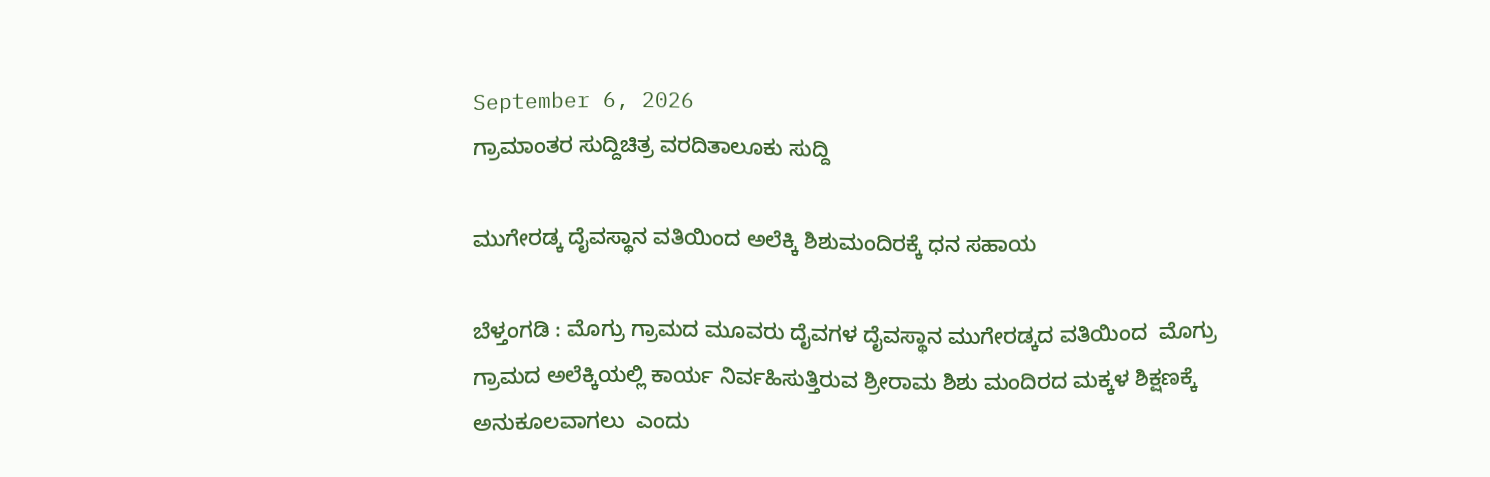September 6, 2026
ಗ್ರಾಮಾಂತರ ಸುದ್ದಿಚಿತ್ರ ವರದಿತಾಲೂಕು ಸುದ್ದಿ

ಮುಗೇರಡ್ಕ ದೈವಸ್ಥಾನ ವತಿಯಿಂದ ಅಲೆಕ್ಕಿ ಶಿಶುಮಂದಿರಕ್ಕೆ ಧನ ಸಹಾಯ

ಬೆಳ್ತಂಗಡಿ : ಮೊಗ್ರು ಗ್ರಾಮದ ಮೂವರು ದೈವಗಳ ದೈವಸ್ಥಾನ ಮುಗೇರಡ್ಕದ ವತಿಯಿಂದ  ಮೊಗ್ರು ಗ್ರಾಮದ ಅಲೆಕ್ಕಿಯಲ್ಲಿ ಕಾರ್ಯ ನಿರ್ವಹಿಸುತ್ತಿರುವ ಶ್ರೀರಾಮ ಶಿಶು ಮಂದಿರದ ಮಕ್ಕಳ ಶಿಕ್ಷಣಕ್ಕೆ ಅನುಕೂಲವಾಗಲು  ಎಂದು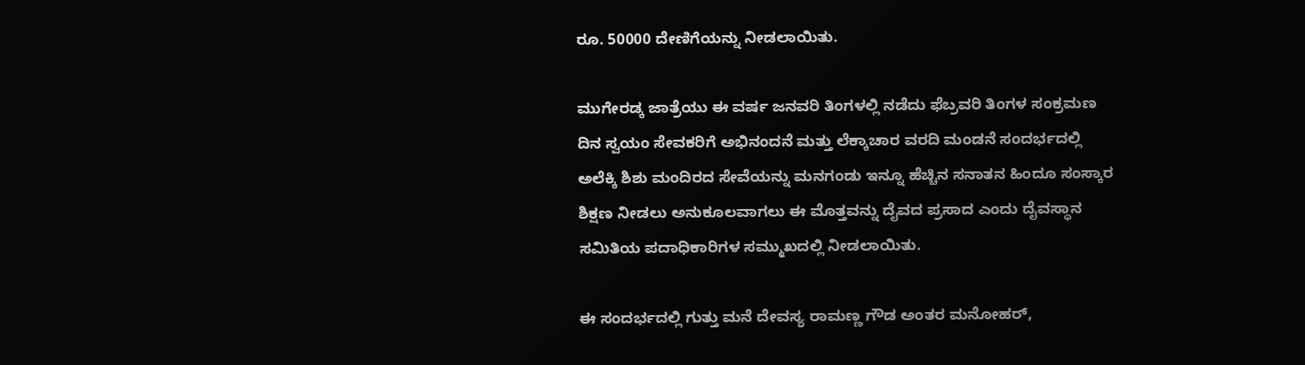ರೂ. 50000 ದೇಣಿಗೆಯನ್ನು ನೀಡಲಾಯಿತು.

ಮುಗೇರಡ್ಕ ಜಾತ್ರೆಯು ಈ ವರ್ಷ ಜನವರಿ ತಿಂಗಳಲ್ಲಿ ನಡೆದು ಫೆಬ್ರವರಿ ತಿಂಗಳ ಸಂಕ್ರಮಣ ದಿನ ಸ್ವಯಂ ಸೇವಕರಿಗೆ ಅಭಿನಂದನೆ ಮತ್ತು ಲೆಕ್ಕಾಚಾರ ವರದಿ ಮಂಡನೆ ಸಂದರ್ಭದಲ್ಲಿ ಅಲೆಕ್ಕಿ ಶಿಶು ಮಂದಿರದ ಸೇವೆಯನ್ನು ಮನಗಂಡು ಇನ್ನೂ ಹೆಚ್ಚಿನ ಸನಾತನ ಹಿಂದೂ ಸಂಸ್ಕಾರ ಶಿಕ್ಷಣ ನೀಡಲು ಅನುಕೂಲವಾಗಲು ಈ ಮೊತ್ತವನ್ನು ದೈವದ ಪ್ರಸಾದ ಎಂದು ದೈವಸ್ಥಾನ ಸಮಿತಿಯ ಪದಾಧಿಕಾರಿಗಳ ಸಮ್ಮುಖದಲ್ಲಿ ನೀಡಲಾಯಿತು.

ಈ ಸಂದರ್ಭದಲ್ಲಿ ಗುತ್ತು ಮನೆ ದೇವಸ್ಯ ರಾಮಣ್ಣ ಗೌಡ ಅಂತರ ಮನೋಹರ್,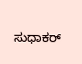ಸುಧಾಕರ್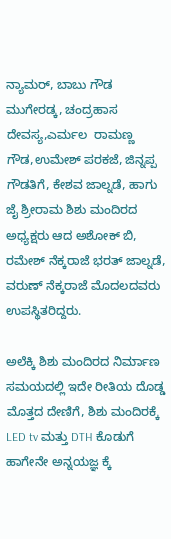ನ್ಯಾಮರ್, ಬಾಬು ಗೌಡ ಮುಗೇರಡ್ಕ, ಚಂದ್ರಹಾಸ ದೇವಸ್ಯ,ಎರ್ಮಲ  ರಾಮಣ್ಣ ಗೌಡ,ಉಮೇಶ್ ಪರಕಜೆ, ಜಿನ್ನಪ್ಪ ಗೌಡತಿಗೆ, ಕೇಶವ ಜಾಲ್ನಡೆ, ಹಾಗು  ಜೈ ಶ್ರೀರಾಮ ಶಿಶು ಮಂದಿರದ ಅಧ್ಯಕ್ಷರು ಆದ ಅಶೋಕ್ ಬಿ, ರಮೇಶ್ ನೆಕ್ಕರಾಜೆ ಭರತ್ ಜಾಲ್ನಡೆ, ವರುಣ್ ನೆಕ್ಕರಾಜೆ ಮೊದಲದವರು ಉಪಸ್ಥಿತರಿದ್ದರು.

ಅಲೆಕ್ಕಿ ಶಿಶು ಮಂದಿರದ ನಿರ್ಮಾಣ ಸಮಯದಲ್ಲಿ ಇದೇ ರೀತಿಯ ದೊಡ್ಡ ಮೊತ್ತದ ದೇಣಿಗೆ, ಶಿಶು ಮಂದಿರಕ್ಕೆ LED tv ಮತ್ತು DTH ಕೊಡುಗೆ ಹಾಗೇನೇ ಅನ್ನಯಜ್ಞ ಕ್ಕೆ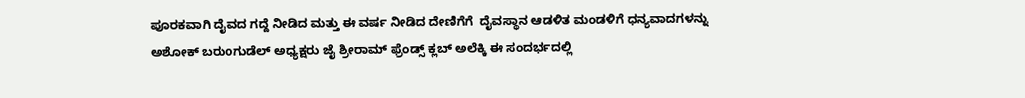ಪೂರಕವಾಗಿ ದೈವದ ಗದ್ದೆ ನೀಡಿದ ಮತ್ತು ಈ ವರ್ಷ ನೀಡಿದ ದೇಣಿಗೆಗೆ  ದೈವಸ್ಥಾನ ಆಡಳಿತ ಮಂಡಳಿಗೆ ಧನ್ಯವಾದಗಳನ್ನು ಅಶೋಕ್ ಬರುoಗುಡೆಲ್ ಅಧ್ಯಕ್ಷರು ಜೈ ಶ್ರೀರಾಮ್ ಫ್ರೆಂಡ್ಸ್ ಕ್ಲಬ್ ಅಲೆಕ್ಕಿ ಈ ಸಂದರ್ಭದಲ್ಲಿ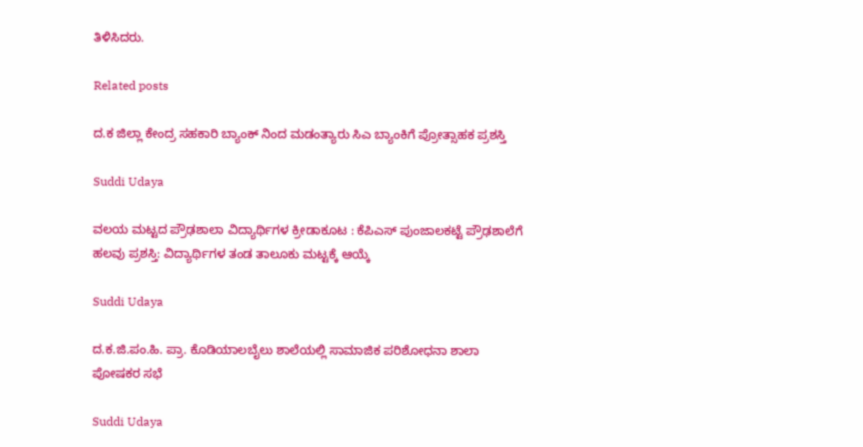ತಿಳಿಸಿದರು.

Related posts

ದ‌.ಕ ಜಿಲ್ಲಾ ಕೇಂದ್ರ ಸಹಕಾರಿ ಬ್ಯಾಂಕ್ ನಿಂದ ಮಡಂತ್ಯಾರು ಸಿಎ ಬ್ಯಾಂಕಿಗೆ ಪ್ರೋತ್ಸಾಹಕ ಪ್ರಶಸ್ತಿ

Suddi Udaya

ವಲಯ ಮಟ್ಟದ ಪ್ರೌಢಶಾಲಾ ವಿದ್ಯಾರ್ಥಿಗಳ ಕ್ರೀಡಾಕೂಟ : ಕೆಪಿಎಸ್ ಪುಂಜಾಲಕಟ್ಟೆ ಪ್ರೌಢಶಾಲೆಗೆ ಹಲವು ಪ್ರಶಸ್ತಿ: ವಿದ್ಯಾರ್ಥಿಗಳ ತಂಡ ತಾಲೂಕು ಮಟ್ಟಕ್ಕೆ ಆಯ್ಕೆ

Suddi Udaya

ದ.ಕ.ಜಿ.ಪಂ.ಹಿ. ಪ್ರಾ. ಕೊಡಿಯಾಲಬೈಲು ಶಾಲೆಯಲ್ಲಿ ಸಾಮಾಜಿಕ ಪರಿಶೋಧನಾ ಶಾಲಾ ಪೋಷಕರ ಸಭೆ

Suddi Udaya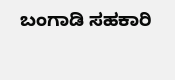ಬಂಗಾಡಿ ಸಹಕಾರಿ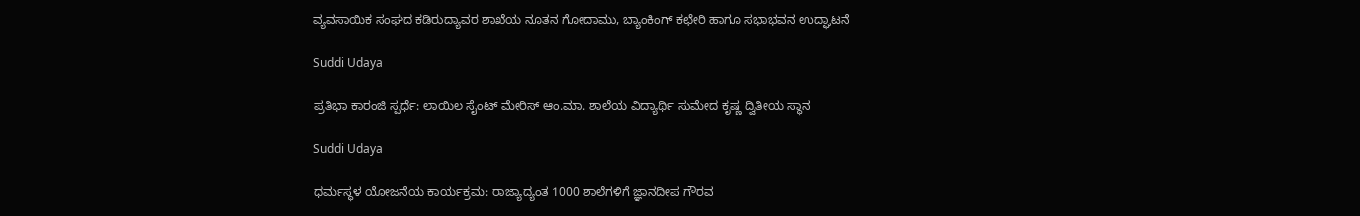ವ್ಯವಸಾಯಿಕ ಸಂಘದ ಕಡಿರುದ್ಯಾವರ ಶಾಖೆಯ ನೂತನ ಗೋದಾಮು, ಬ್ಯಾಂಕಿಂಗ್ ಕಛೇರಿ ಹಾಗೂ ಸಭಾಭವನ ಉದ್ಘಾಟನೆ

Suddi Udaya

ಪ್ರತಿಭಾ ಕಾರಂಜಿ ಸ್ಪರ್ಧೆ: ಲಾಯಿಲ ಸೈಂಟ್ ಮೇರಿಸ್ ಆಂ.ಮಾ. ಶಾಲೆಯ ವಿದ್ಯಾರ್ಥಿ ಸುಮೇದ ಕೃಷ್ಣ ದ್ವಿತೀಯ ಸ್ಥಾನ

Suddi Udaya

ಧರ್ಮಸ್ಥಳ ಯೋಜನೆಯ ಕಾರ್ಯಕ್ರಮ: ರಾಜ್ಯಾದ್ಯಂತ 1000 ಶಾಲೆಗಳಿಗೆ ಜ್ಞಾನದೀಪ ಗೌರವ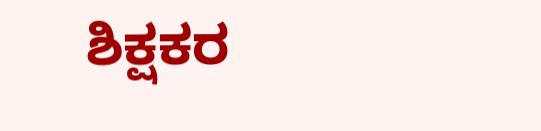ಶಿಕ್ಷಕರ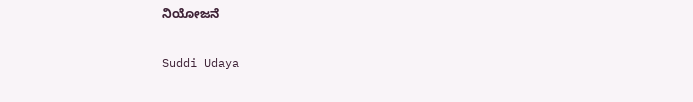ನಿಯೋಜನೆ

Suddi Udaya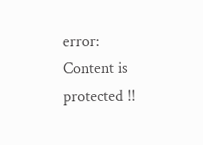error: Content is protected !!